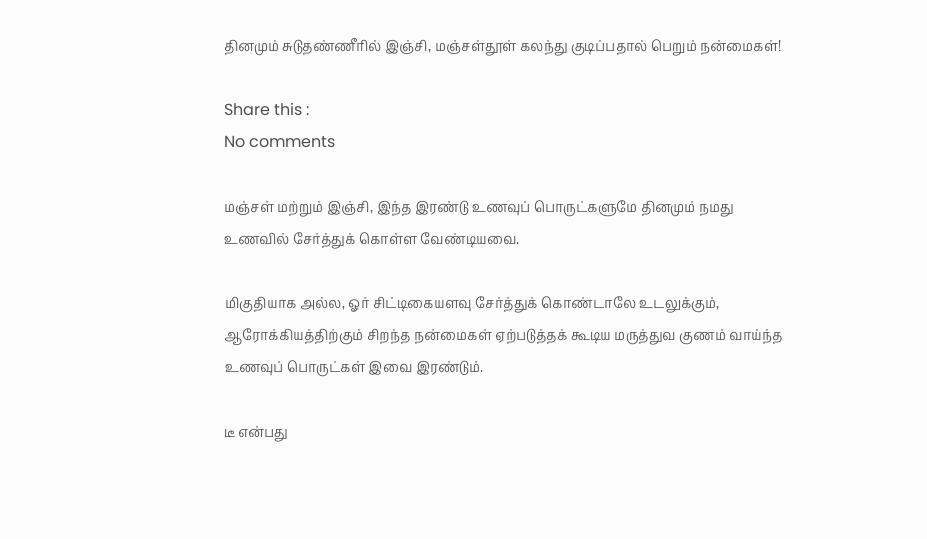தினமும் சுடுதண்ணீரில் இஞ்சி, மஞ்சள்தூள் கலந்து குடிப்பதால் பெறும் நன்மைகள்!

Share this :
No comments

மஞ்சள் மற்றும் இஞ்சி, இந்த இரண்டு உணவுப் பொருட்களுமே தினமும் நமது உணவில் சேர்த்துக் கொள்ள வேண்டியவை.

மிகுதியாக அல்ல, ஓர் சிட்டிகையளவு சேர்த்துக் கொண்டாலே உடலுக்கும், ஆரோக்கியத்திற்கும் சிறந்த நன்மைகள் ஏற்படுத்தக் கூடிய மருத்துவ குணம் வாய்ந்த உணவுப் பொருட்கள் இவை இரண்டும்.

டீ என்பது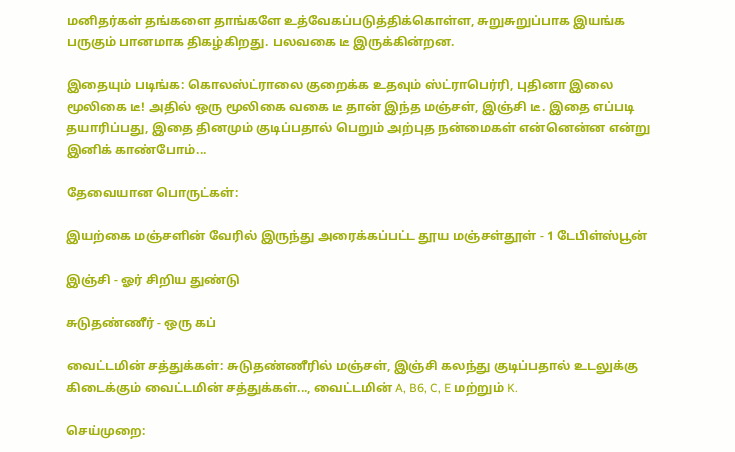மனிதர்கள் தங்களை தாங்களே உத்வேகப்படுத்திக்கொள்ள, சுறுசுறுப்பாக இயங்க பருகும் பானமாக திகழ்கிறது. பலவகை டீ இருக்கின்றன.

இதையும் படிங்க: கொலஸ்ட்ராலை குறைக்க உதவும் ஸ்ட்ராபெர்ரி, புதினா இலை மூலிகை டீ! அதில் ஒரு மூலிகை வகை டீ தான் இந்த மஞ்சள், இஞ்சி டீ. இதை எப்படி தயாரிப்பது, இதை தினமும் குடிப்பதால் பெறும் அற்புத நன்மைகள் என்னென்ன என்று இனிக் காண்போம்...

தேவையான பொருட்கள்:

இயற்கை மஞ்சளின் வேரில் இருந்து அரைக்கப்பட்ட தூய மஞ்சள்தூள் - 1 டேபிள்ஸ்பூன்

இஞ்சி - ஓர் சிறிய துண்டு

சுடுதண்ணீர் - ஒரு கப்

வைட்டமின் சத்துக்கள்: சுடுதண்ணீரில் மஞ்சள், இஞ்சி கலந்து குடிப்பதால் உடலுக்கு கிடைக்கும் வைட்டமின் சத்துக்கள்..., வைட்டமின் A, B6, C, E மற்றும் K.

செய்முறை: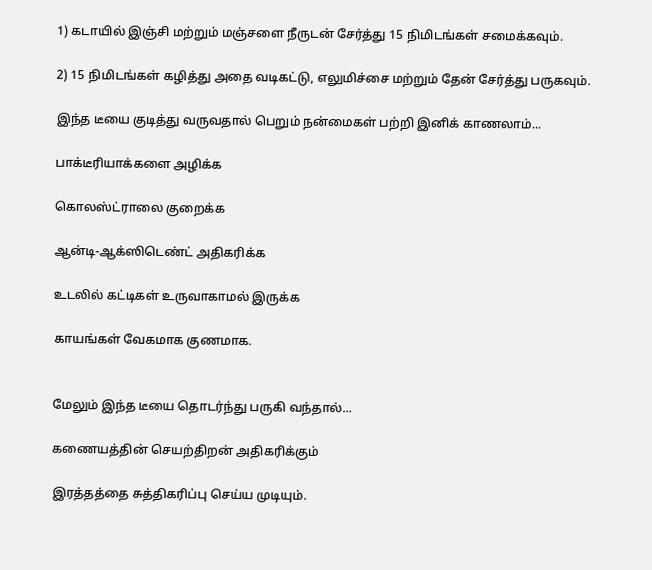1) கடாயில் இஞ்சி மற்றும் மஞ்சளை நீருடன் சேர்த்து 15 நிமிடங்கள் சமைக்கவும்.

2) 15 நிமிடங்கள் கழித்து அதை வடிகட்டு, எலுமிச்சை மற்றும் தேன் சேர்த்து பருகவும்.

இந்த டீயை குடித்து வருவதால் பெறும் நன்மைகள் பற்றி இனிக் காணலாம்...

பாக்டீரியாக்களை அழிக்க

கொலஸ்ட்ராலை குறைக்க

ஆன்டி-ஆக்ஸிடெண்ட் அதிகரிக்க

உடலில் கட்டிகள் உருவாகாமல் இருக்க

காயங்கள் வேகமாக குணமாக.


மேலும் இந்த டீயை தொடர்ந்து பருகி வந்தால்...

கணையத்தின் செயற்திறன் அதிகரிக்கும்

இரத்தத்தை சுத்திகரிப்பு செய்ய முடியும்.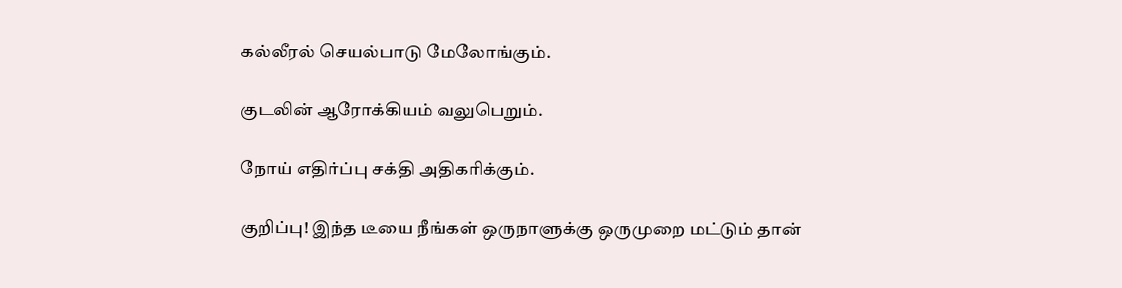கல்லீரல் செயல்பாடு மேலோங்கும்.

குடலின் ஆரோக்கியம் வலுபெறும்.

நோய் எதிர்ப்பு சக்தி அதிகரிக்கும்.

குறிப்பு! இந்த டீயை நீங்கள் ஒருநாளுக்கு ஒருமுறை மட்டும் தான்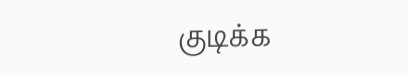குடிக்க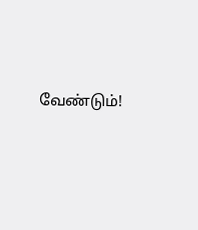வேண்டும்!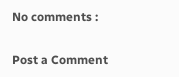No comments :

Post a Comment